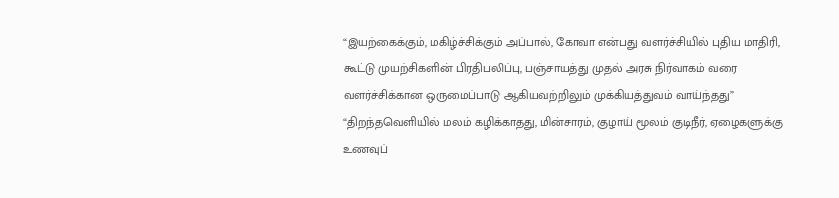“இயற்கைக்கும், மகிழ்ச்சிக்கும் அப்பால், கோவா என்பது வளர்ச்சியில் புதிய மாதிரி, கூட்டு முயற்சிகளின் பிரதிபலிப்பு, பஞ்சாயத்து முதல் அரசு நிர்வாகம் வரை வளர்ச்சிக்கான ஒருமைப்பாடு ஆகியவற்றிலும் முக்கியத்துவம் வாய்ந்தது”
“திறந்தவெளியில் மலம் கழிக்காதது, மின்சாரம், குழாய் மூலம் குடிநீர், ஏழைகளுக்கு உணவுப்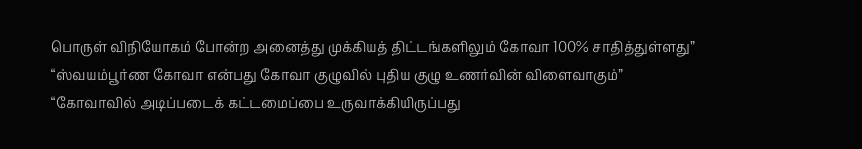பொருள் விநியோகம் போன்ற அனைத்து முக்கியத் திட்டங்களிலும் கோவா 100% சாதித்துள்ளது”
“ஸ்வயம்பூர்ண கோவா என்பது கோவா குழுவில் புதிய குழு உணர்வின் விளைவாகும்”
“கோவாவில் அடிப்படைக் கட்டமைப்பை உருவாக்கியிருப்பது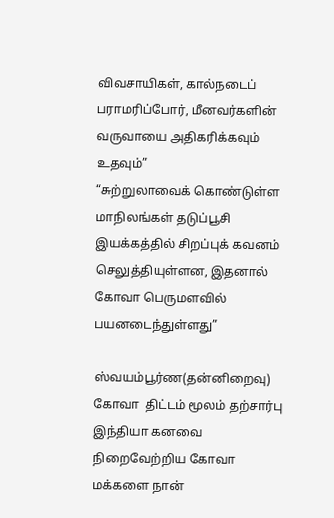விவசாயிகள், கால்நடைப் பராமரிப்போர், மீனவர்களின் வருவாயை அதிகரிக்கவும் உதவும்”
“சுற்றுலாவைக் கொண்டுள்ள மாநிலங்கள் தடுப்பூசி இயக்கத்தில் சிறப்புக் கவனம் செலுத்தியுள்ளன, இதனால் கோவா பெருமளவில் பயனடைந்துள்ளது”

ஸ்வயம்பூர்ண(தன்னிறைவு) கோவா  திட்டம் மூலம் தற்சார்பு இந்தியா கனவை நிறைவேற்றிய கோவா மக்களை நான்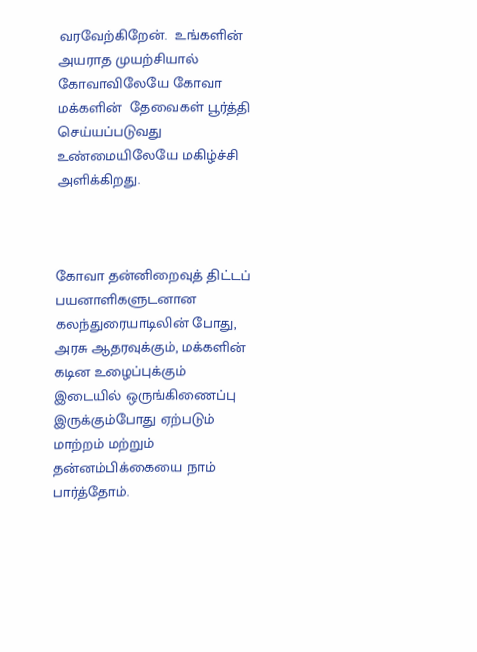வரவேற்கிறேன்.  உங்களின் அயராத முயற்சியால் கோவாவிலேயே கோவா மக்களின்  தேவைகள் பூர்த்தி செய்யப்படுவது உண்மையிலேயே மகிழ்ச்சி அளிக்கிறது.



கோவா தன்னிறைவுத் திட்டப் பயனாளிகளுடனான கலந்துரையாடிலின் போது,  அரசு ஆதரவுக்கும், மக்களின் கடின உழைப்புக்கும் இடையில் ஒருங்கிணைப்பு இருக்கும்போது ஏற்படும் மாற்றம் மற்றும் தன்னம்பிக்கையை நாம் பார்த்தோம்.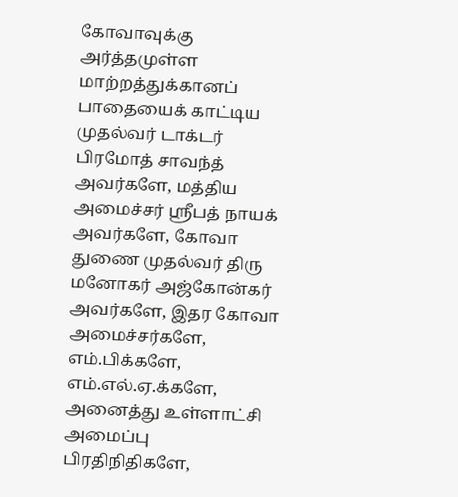கோவாவுக்கு அர்த்தமுள்ள மாற்றத்துக்கானப் பாதையைக் காட்டிய  முதல்வர் டாக்டர் பிரமோத் சாவந்த்  அவர்களே, மத்திய அமைச்சர் ஸ்ரீபத் நாயக் அவர்களே, கோவா துணை முதல்வர் திரு மனோகர் அஜ்கோன்கர் அவர்களே, இதர கோவா அமைச்சர்களே, எம்.பிக்களே, எம்.எல்.ஏ.க்களே, அனைத்து உள்ளாட்சி அமைப்பு பிரதிநிதிகளே,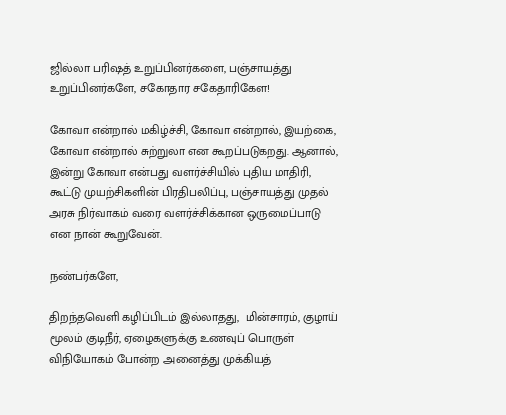ஜில்லா பரிஷத் உறுப்பினர்களை, பஞ்சாயத்து உறுப்பினர்களே, சகோதார சகேதாரிகேள!

கோவா என்றால் மகிழ்ச்சி, கோவா என்றால், இயற்கை, கோவா என்றால் சுற்றுலா என கூறப்படுகறது. ஆனால், இன்று கோவா என்பது வளர்ச்சியில் புதிய மாதிரி, கூட்டு முயற்சிகளின் பிரதிபலிப்பு, பஞ்சாயத்து முதல் அரசு நிர்வாகம் வரை வளர்ச்சிக்கான ஒருமைப்பாடு என நான் கூறுவேன்.

நண்பர்களே,

திறந்தவெளி கழிப்பிடம் இல்லாதது,  மின்சாரம், குழாய் மூலம் குடிநீர், ஏழைகளுக்கு உணவுப் பொருள் விநியோகம் போன்ற அனைத்து முக்கியத்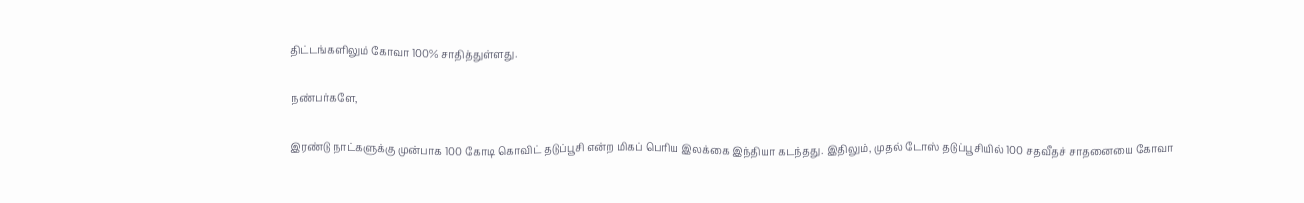திட்டங்களிலும் கோவா 100% சாதித்துள்ளது.

நண்பர்களே,

இரண்டு நாட்களுக்கு முன்பாக 100 கோடி கொவிட் தடுப்பூசி என்ற மிகப் பெரிய இலக்கை இந்தியா கடந்தது. இதிலும், முதல் டோஸ் தடுப்பூசியில் 100 சதவீதச் சாதனையை கோவா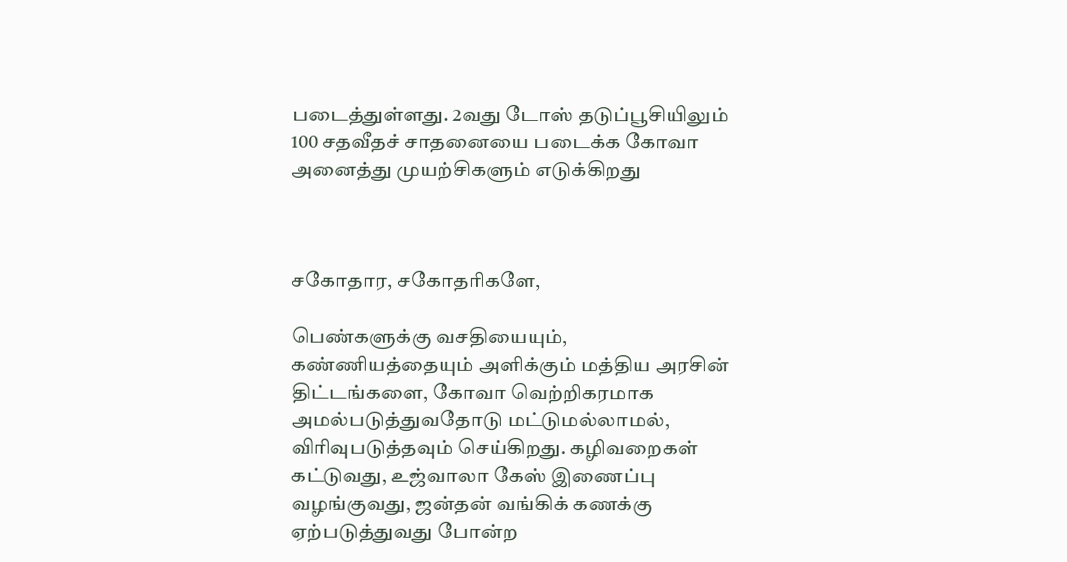படைத்துள்ளது. 2வது டோஸ் தடுப்பூசியிலும் 100 சதவீதச் சாதனையை படைக்க கோவா அனைத்து முயற்சிகளும் எடுக்கிறது



சகோதார, சகோதரிகளே,

பெண்களுக்கு வசதியையும், கண்ணியத்தையும் அளிக்கும் மத்திய அரசின் திட்டங்களை, கோவா வெற்றிகரமாக அமல்படுத்துவதோடு மட்டுமல்லாமல், விரிவுபடுத்தவும் செய்கிறது. கழிவறைகள் கட்டுவது, உஜ்வாலா கேஸ் இணைப்பு வழங்குவது, ஜன்தன் வங்கிக் கணக்கு ஏற்படுத்துவது போன்ற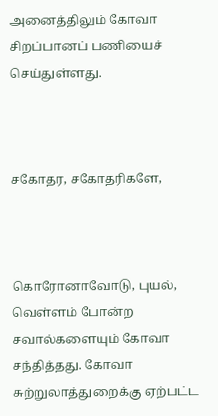அனைத்திலும் கோவா சிறப்பானப் பணியைச் செய்துள்ளது.



சகோதர, சகோதரிகளே,



கொரோனாவோடு, புயல், வெள்ளம் போன்ற சவால்களையும் கோவா சந்தித்தது. கோவா சுற்றுலாத்துறைக்கு ஏற்பட்ட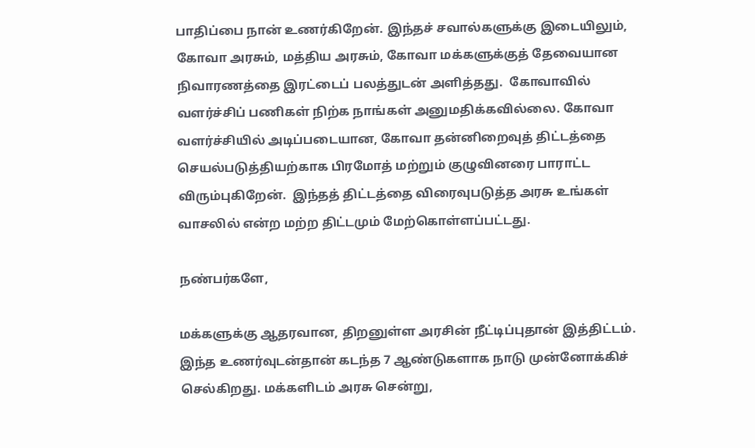பாதிப்பை நான் உணர்கிறேன். இந்தச் சவால்களுக்கு இடையிலும், கோவா அரசும், மத்திய அரசும், கோவா மக்களுக்குத் தேவையான நிவாரணத்தை இரட்டைப் பலத்துடன் அளித்தது.  கோவாவில் வளர்ச்சிப் பணிகள் நிற்க நாங்கள் அனுமதிக்கவில்லை. கோவா வளர்ச்சியில் அடிப்படையான, கோவா தன்னிறைவுத் திட்டத்தை செயல்படுத்தியற்காக பிரமோத் மற்றும் குழுவினரை பாராட்ட விரும்புகிறேன்.  இந்தத் திட்டத்தை விரைவுபடுத்த அரசு உங்கள் வாசலில் என்ற மற்ற திட்டமும் மேற்கொள்ளப்பட்டது.

நண்பர்களே,

மக்களுக்கு ஆதரவான, திறனுள்ள அரசின் நீட்டிப்புதான் இத்திட்டம்.  இந்த உணர்வுடன்தான் கடந்த 7 ஆண்டுகளாக நாடு முன்னோக்கிச் செல்கிறது. மக்களிடம் அரசு சென்று,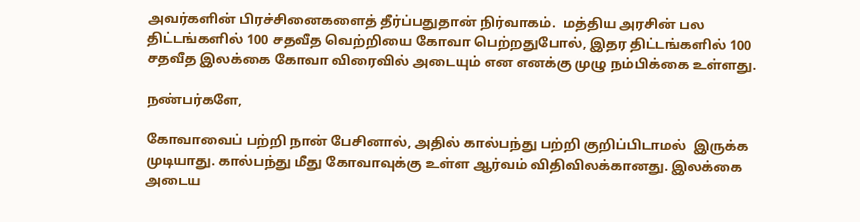அவர்களின் பிரச்சினைகளைத் தீர்ப்பதுதான் நிர்வாகம்.  மத்திய அரசின் பல திட்டங்களில் 100 சதவீத வெற்றியை கோவா பெற்றதுபோல், இதர திட்டங்களில் 100 சதவீத இலக்கை கோவா விரைவில் அடையும் என எனக்கு முழு நம்பிக்கை உள்ளது.

நண்பர்களே,

கோவாவைப் பற்றி நான் பேசினால், அதில் கால்பந்து பற்றி குறிப்பிடாமல்  இருக்க முடியாது. கால்பந்து மீது கோவாவுக்கு உள்ள ஆர்வம் விதிவிலக்கானது. இலக்கை அடைய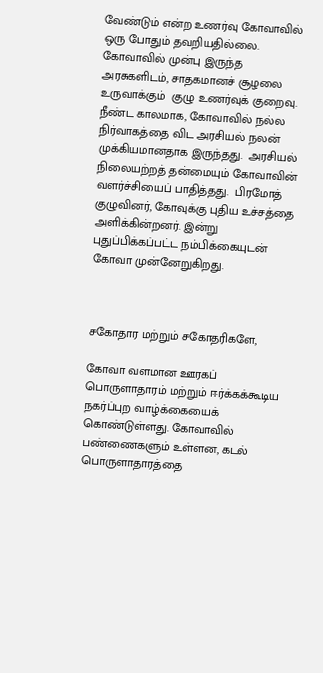வேண்டும் என்ற உணர்வு கோவாவில் ஒரு போதும் தவறியதில்லை. கோவாவில் முன்பு இருந்த அரசுகளிடம், சாதகமானச் சூழலை உருவாக்கும்  குழு உணர்வுக் குறைவு. நீண்ட காலமாக, கோவாவில் நல்ல நிர்வாகத்தை விட அரசியல் நலன் முக்கியமானதாக இருந்தது.  அரசியல் நிலையற்றத் தன்மையும் கோவாவின் வளர்ச்சியைப் பாதித்தது.  பிரமோத் குழுவினர், கோவுக்கு புதிய உச்சத்தை அளிக்கின்றனர். இன்று புதுப்பிக்கப்பட்ட நம்பிக்கையுடன் கோவா முன்னேறுகிறது.



சகோதார மற்றும் சகோதரிகளே,

கோவா வளமான ஊரகப் பொருளாதாரம் மற்றும் ஈர்க்கக்கூடிய நகர்ப்புற வாழ்க்கையைக் கொண்டுள்ளது. கோவாவில் பண்ணைகளும் உள்ளன, கடல் பொருளாதாரத்தை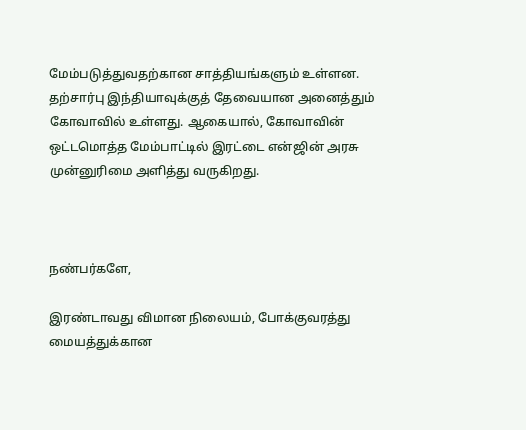மேம்படுத்துவதற்கான சாத்தியங்களும் உள்ளன.  தற்சார்பு இந்தியாவுக்குத் தேவையான அனைத்தும் கோவாவில் உள்ளது. ஆகையால், கோவாவின் ஒட்டமொத்த மேம்பாட்டில் இரட்டை என்ஜின் அரசு முன்னுரிமை அளித்து வருகிறது.



நண்பர்களே,

இரண்டாவது விமான நிலையம், போக்குவரத்து மையத்துக்கான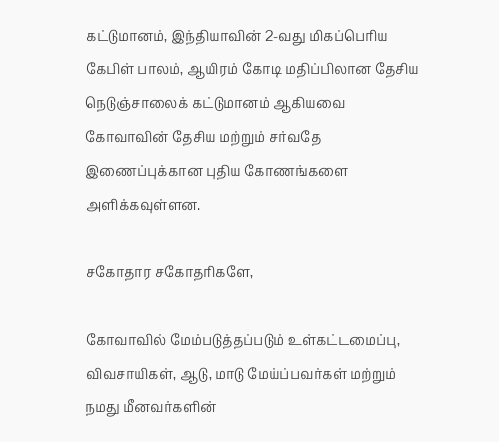கட்டுமானம், இந்தியாவின் 2-வது மிகப்பெரிய கேபிள் பாலம், ஆயிரம் கோடி மதிப்பிலான தேசிய நெடுஞ்சாலைக் கட்டுமானம் ஆகியவை கோவாவின் தேசிய மற்றும் சர்வதே இணைப்புக்கான புதிய கோணங்களை அளிக்கவுள்ளன.

சகோதார சகோதரிகளே,

கோவாவில் மேம்படுத்தப்படும் உள்கட்டமைப்பு, விவசாயிகள், ஆடு, மாடு மேய்ப்பவர்கள் மற்றும் நமது மீனவர்களின்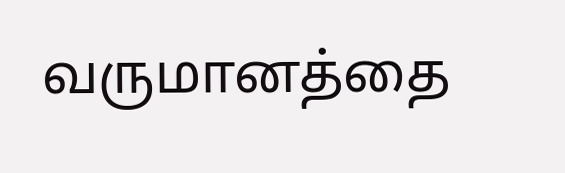வருமானத்தை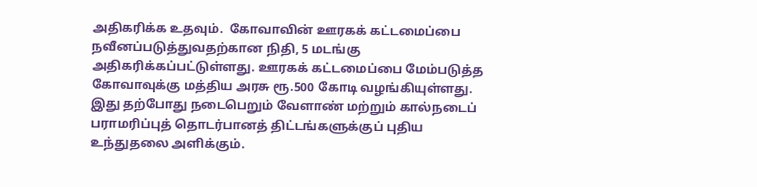அதிகரிக்க உதவும்.  கோவாவின் ஊரகக் கட்டமைப்பை நவீனப்படுத்துவதற்கான நிதி, 5 மடங்கு அதிகரிக்கப்பட்டுள்ளது. ஊரகக் கட்டமைப்பை மேம்படுத்த கோவாவுக்கு மத்திய அரசு ரூ.500 கோடி வழங்கியுள்ளது.  இது தற்போது நடைபெறும் வேளாண் மற்றும் கால்நடைப் பராமரிப்புத் தொடர்பானத் திட்டங்களுக்குப் புதிய உந்துதலை அளிக்கும்.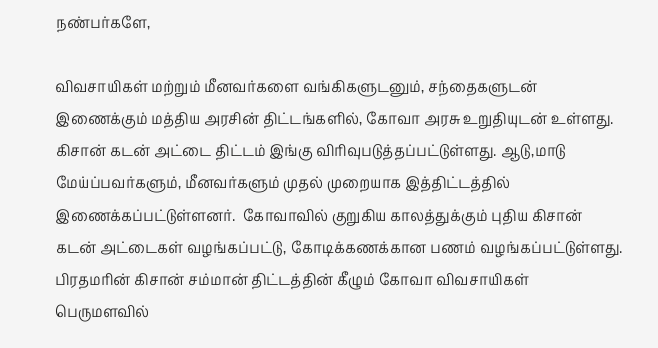நண்பர்களே,

விவசாயிகள் மற்றும் மீனவர்களை வங்கிகளுடனும், சந்தைகளுடன் இணைக்கும் மத்திய அரசின் திட்டங்களில், கோவா அரசு உறுதியுடன் உள்ளது. கிசான் கடன் அட்டை திட்டம் இங்கு விரிவுபடுத்தப்பட்டுள்ளது. ஆடு,மாடு மேய்ப்பவர்களும், மீனவர்களும் முதல் முறையாக இத்திட்டத்தில் இணைக்கப்பட்டுள்ளனர்.  கோவாவில் குறுகிய காலத்துக்கும் புதிய கிசான் கடன் அட்டைகள் வழங்கப்பட்டு, கோடிக்கணக்கான பணம் வழங்கப்பட்டுள்ளது. பிரதமரின் கிசான் சம்மான் திட்டத்தின் கீழும் கோவா விவசாயிகள் பெருமளவில்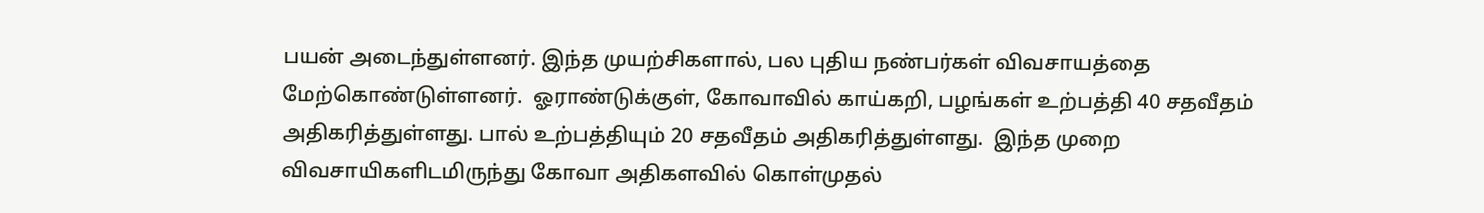பயன் அடைந்துள்ளனர். இந்த முயற்சிகளால், பல புதிய நண்பர்கள் விவசாயத்தை மேற்கொண்டுள்ளனர்.  ஓராண்டுக்குள், கோவாவில் காய்கறி, பழங்கள் உற்பத்தி 40 சதவீதம் அதிகரித்துள்ளது. பால் உற்பத்தியும் 20 சதவீதம் அதிகரித்துள்ளது.  இந்த முறை விவசாயிகளிடமிருந்து கோவா அதிகளவில் கொள்முதல்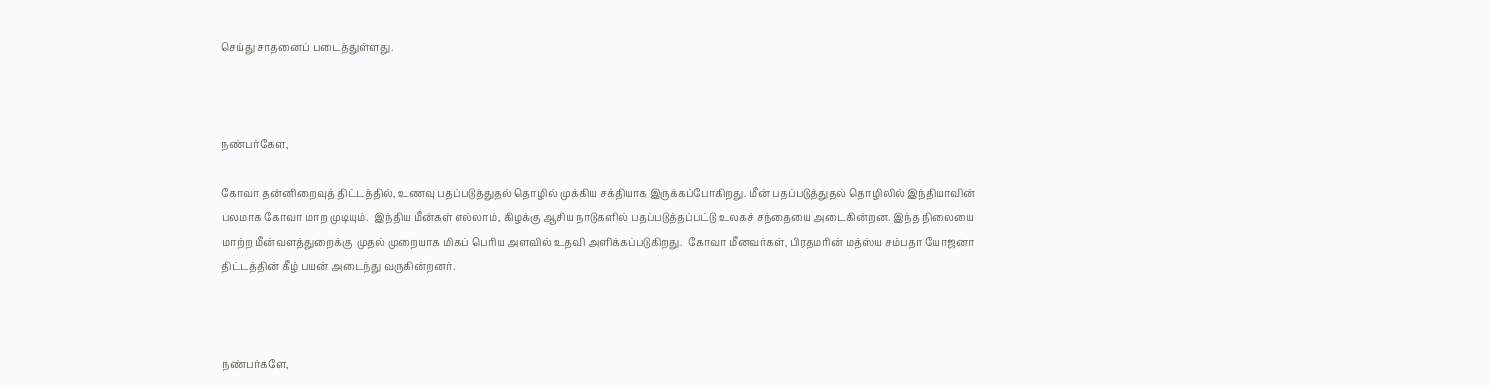செய்து சாதனைப் படைத்துள்ளது.



நண்பர்கேள,

கோவா தன்னிறைவுத் திட்டத்தில், உணவு பதப்படுத்துதல் தொழில் முக்கிய சக்தியாக இருக்கப்போகிறது. மீன் பதப்படுத்துதல் தொழிலில் இந்தியாவின் பலமாக கோவா மாற முடியும்.  இந்திய மீன்கள் எல்லாம், கிழக்கு ஆசிய நாடுகளில் பதப்படுத்தப்பட்டு உலகச் சந்தையை அடைகின்றன. இந்த நிலையை மாற்ற மீன்வளத்துறைக்கு  முதல் முறையாக மிகப் பெரிய அளவில் உதவி அளிக்கப்படுகிறது.  கோவா மீனவர்கள், பிரதமரின் மத்ஸ்ய சம்பதா யோஜனா திட்டத்தின் கீழ் பயன் அடைந்து வருகின்றனர்.



நண்பர்களே,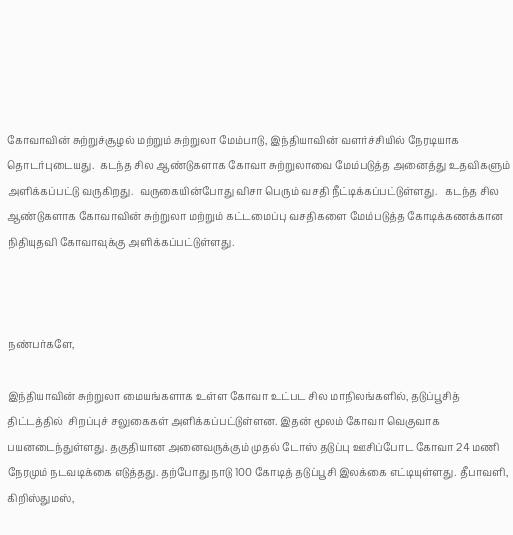கோவாவின் சுற்றுச்சூழல் மற்றும் சுற்றுலா மேம்பாடு, இந்தியாவின் வளர்ச்சியில் நேரடியாக தொடர்புடையது.  கடந்த சில ஆண்டுகளாக கோவா சுற்றுலாவை மேம்படுத்த அனைத்து உதவிகளும் அளிக்கப்பட்டு வருகிறது.  வருகையின்போது விசா பெரும் வசதி நீட்டிக்கப்பட்டுள்ளது.   கடந்த சில ஆண்டுகளாக கோவாவின் சுற்றுலா மற்றும் கட்டமைப்பு வசதிகளை மேம்படுத்த கோடிக்கணக்கான நிதியுதவி கோவாவுக்கு அளிக்கப்பட்டுள்ளது.



நண்பர்களே,

இந்தியாவின் சுற்றுலா மையங்களாக உள்ள கோவா உட்பட சில மாநிலங்களில், தடுப்பூசித் திட்டத்தில்  சிறப்புச் சலுகைகள் அளிக்கப்பட்டுள்ளன. இதன் மூலம் கோவா வெகுவாக பயனடைந்துள்ளது. தகுதியான அனைவருக்கும் முதல் டோஸ் தடுப்பு ஊசிப்போட கோவா 24 மணி நேரமும் நடவடிக்கை எடுத்தது. தற்போது நாடு 100 கோடித் தடுப்பூசி இலக்கை எட்டியுள்ளது. தீபாவளி, கிறிஸ்துமஸ்,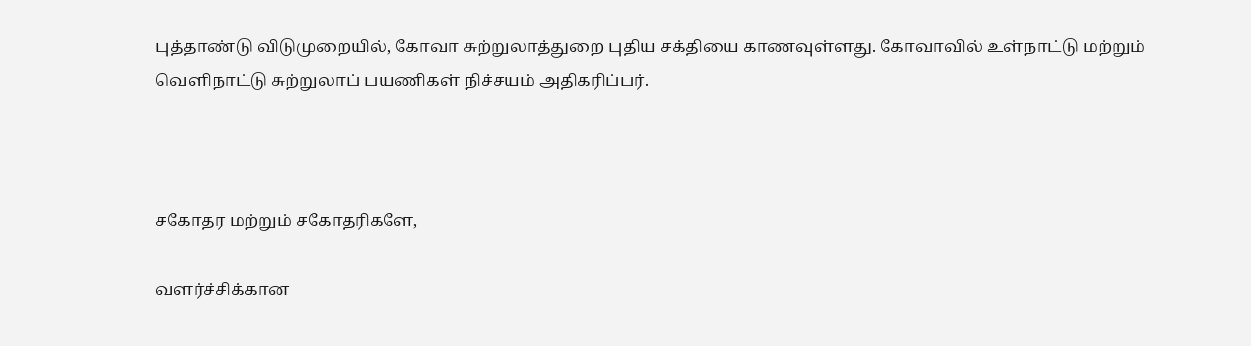புத்தாண்டு விடுமுறையில், கோவா சுற்றுலாத்துறை புதிய சக்தியை காணவுள்ளது. கோவாவில் உள்நாட்டு மற்றும் வெளிநாட்டு சுற்றுலாப் பயணிகள் நிச்சயம் அதிகரிப்பர்.



சகோதர மற்றும் சகோதரிகளே,

வளர்ச்சிக்கான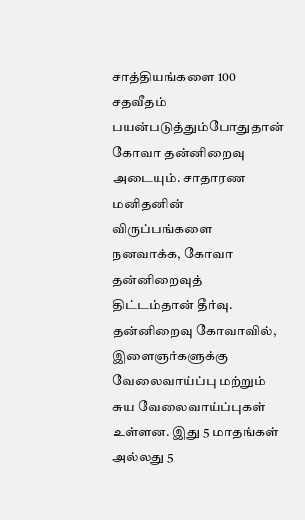சாத்தியங்களை 100 சதவீதம் பயன்படுத்தும்போதுதான் கோவா தன்னிறைவு அடையும். சாதாரண மனிதனின் விருப்பங்களை நனவாக்க, கோவா தன்னிறைவுத் திட்டம்தான் தீர்வு. தன்னிறைவு கோவாவில், இளைஞர்களுக்கு வேலைவாய்ப்பு மற்றும் சுய வேலைவாய்ப்புகள் உள்ளன. இது 5 மாதங்கள் அல்லது 5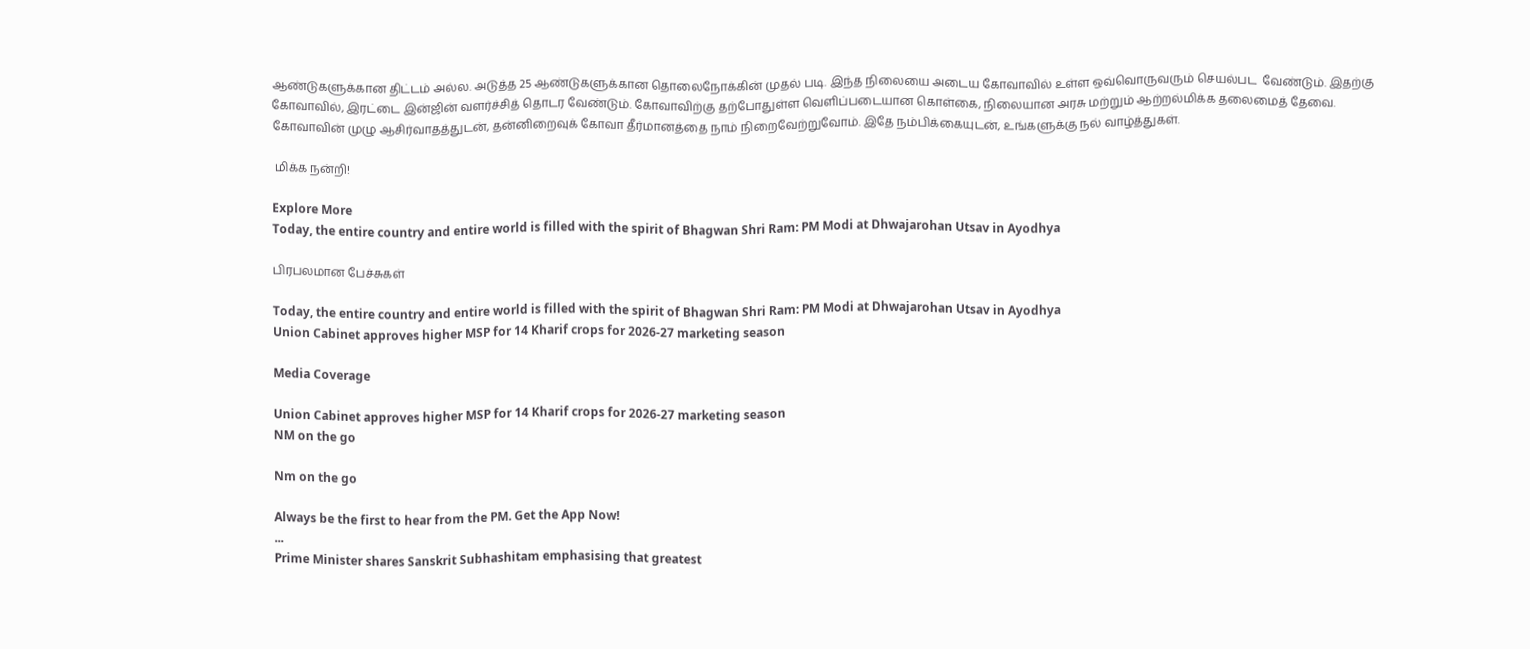ஆண்டுகளுக்கான திட்டம் அல்ல. அடுத்த 25 ஆண்டுகளுக்கான தொலைநோக்கின் முதல் படி. இந்த நிலையை அடைய கோவாவில் உள்ள ஒவ்வொருவரும் செயல்பட  வேண்டும். இதற்கு கோவாவில், இரட்டை இன்ஜின் வளர்ச்சித் தொடர வேண்டும். கோவாவிற்கு தற்போதுள்ள வெளிப்படையான கொள்கை, நிலையான அரசு மற்றும் ஆற்றல்மிக்க தலைமைத் தேவை. கோவாவின் முழு ஆசிர்வாதத்துடன், தன்னிறைவுக் கோவா தீர்மானத்தை நாம் நிறைவேற்றுவோம். இதே நம்பிக்கையுடன், உங்களுக்கு நல் வாழ்த்துகள்.

 மிக்க நன்றி!

Explore More
Today, the entire country and entire world is filled with the spirit of Bhagwan Shri Ram: PM Modi at Dhwajarohan Utsav in Ayodhya

பிரபலமான பேச்சுகள்

Today, the entire country and entire world is filled with the spirit of Bhagwan Shri Ram: PM Modi at Dhwajarohan Utsav in Ayodhya
Union Cabinet approves higher MSP for 14 Kharif crops for 2026-27 marketing season

Media Coverage

Union Cabinet approves higher MSP for 14 Kharif crops for 2026-27 marketing season
NM on the go

Nm on the go

Always be the first to hear from the PM. Get the App Now!
...
Prime Minister shares Sanskrit Subhashitam emphasising that greatest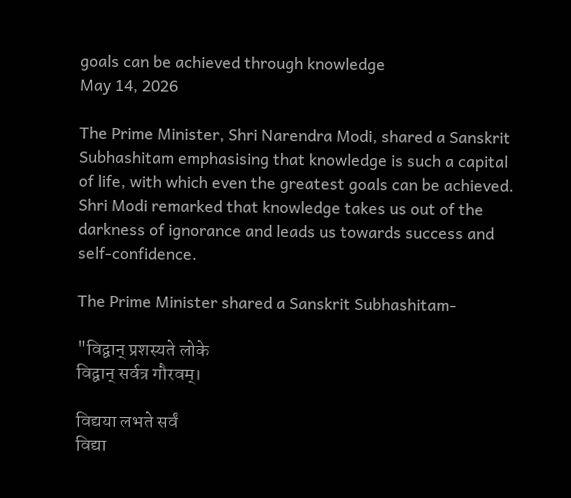goals can be achieved through knowledge
May 14, 2026

The Prime Minister, Shri Narendra Modi, shared a Sanskrit Subhashitam emphasising that knowledge is such a capital of life, with which even the greatest goals can be achieved. Shri Modi remarked that knowledge takes us out of the darkness of ignorance and leads us towards success and self-confidence.

The Prime Minister shared a Sanskrit Subhashitam-

"विद्वान् प्रशस्यते लोके
विद्वान् सर्वत्र गौरवम्।

विद्यया लभते सर्वं
विद्या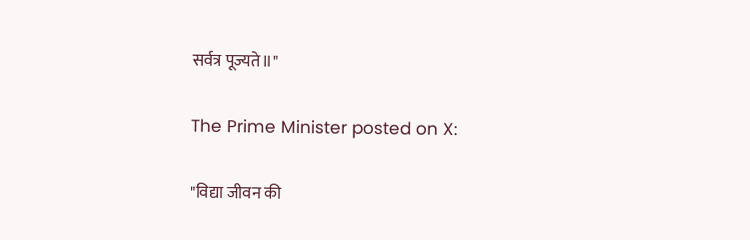सर्वत्र पूज्यते॥"

The Prime Minister posted on X:

"विद्या जीवन की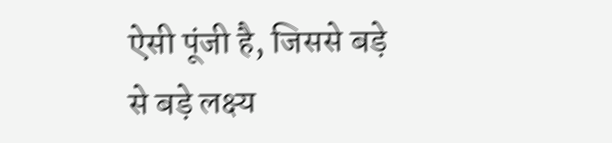ऐसी पूंजी है, जिससे बड़े से बड़े लक्ष्य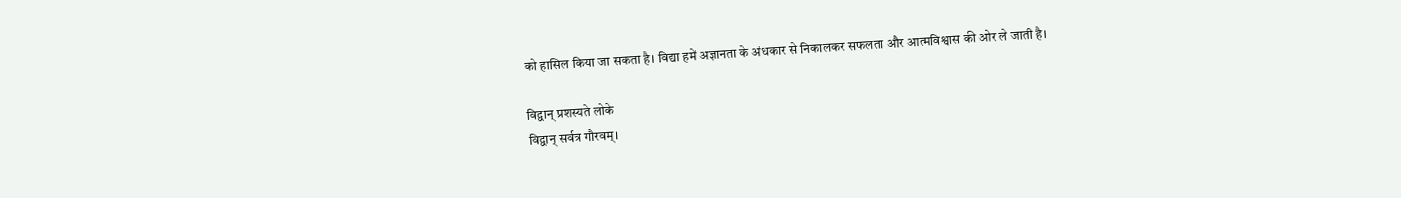को हासिल किया जा सकता है। विद्या हमें अज्ञानता के अंधकार से निकालकर सफलता और आत्मविश्वास की ओर ले जाती है।

विद्वान् प्रशस्यते लोके
विद्वान् सर्वत्र गौरवम्।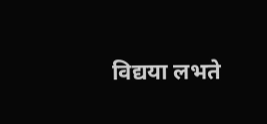विद्यया लभते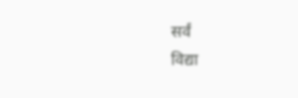सर्वं
विद्या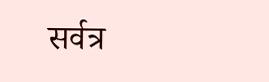सर्वत्र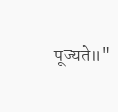पूज्यते॥"